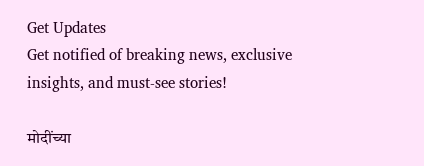Get Updates
Get notified of breaking news, exclusive insights, and must-see stories!

मोदींच्या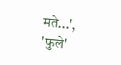मते...', 'फुले'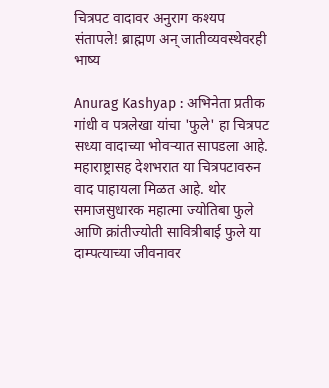चित्रपट वादावर अनुराग कश्यप संतापले! ब्राह्मण अन् जातीव्यवस्थेवरही भाष्य

Anurag Kashyap : अभिनेता प्रतीक गांधी व पत्रलेखा यांचा 'फुले' हा चित्रपट सध्या वादाच्या भोवऱ्यात सापडला आहे. महाराष्ट्रासह देशभरात या चित्रपटावरुन वाद पाहायला मिळत आहे. थोर समाजसुधारक महात्मा ज्योतिबा फुले आणि क्रांतीज्योती सावित्रीबाई फुले या दाम्पत्याच्या जीवनावर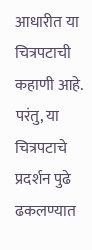आधारीत या चित्रपटाची कहाणी आहे. परंतु, या चित्रपटाचे प्रदर्शन पुढे ढकलण्यात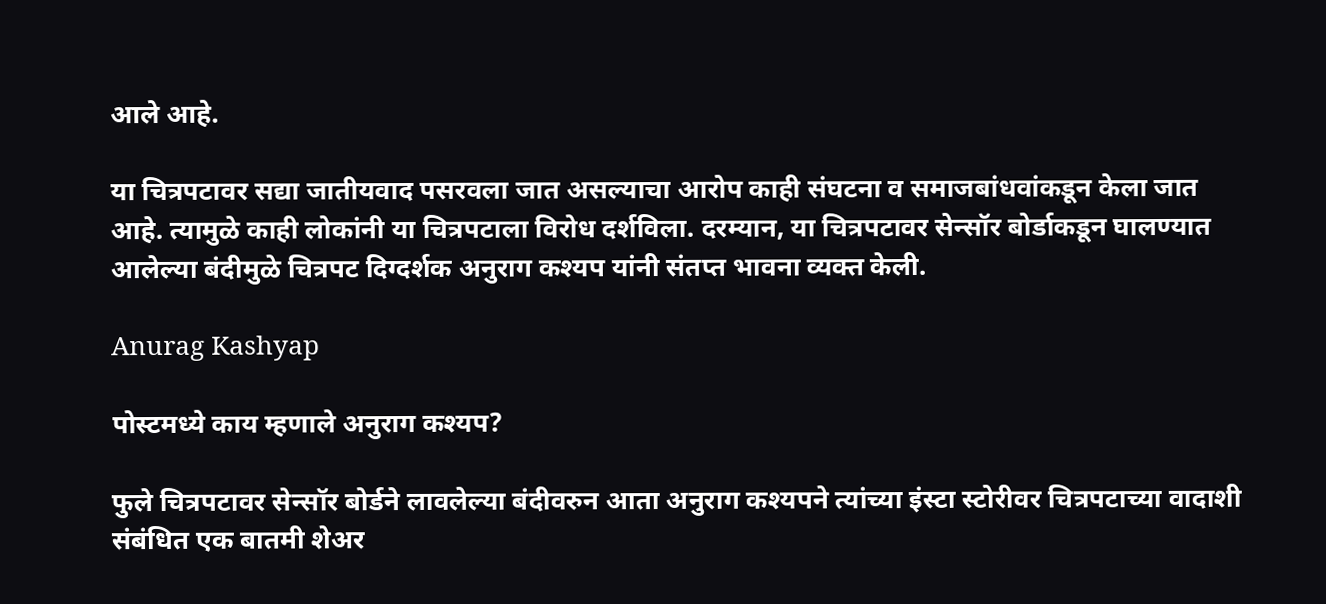आले आहे.

या चित्रपटावर सद्या जातीयवाद पसरवला जात असल्याचा आरोप काही संघटना व समाजबांधवांकडून केला जात आहे. त्यामुळे काही लोकांनी या चित्रपटाला विरोध दर्शविला. दरम्यान, या चित्रपटावर सेन्सॉर बोर्डाकडून घालण्यात आलेल्या बंदीमुळे चित्रपट दिग्दर्शक अनुराग कश्यप यांनी संतप्त भावना व्यक्त केली.

Anurag Kashyap

पोस्टमध्ये काय म्हणाले अनुराग कश्यप?

फुले चित्रपटावर सेन्सॉर बोर्डने लावलेल्या बंदीवरुन आता अनुराग कश्यपने त्यांच्या इंस्टा स्टोरीवर चित्रपटाच्या वादाशी संबंधित एक बातमी शेअर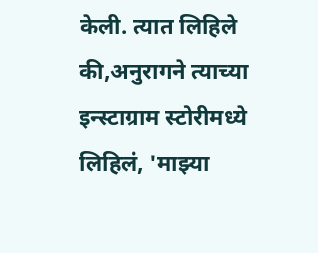केली. त्यात लिहिले की,अनुरागने त्याच्या इन्स्टाग्राम स्टोरीमध्ये लिहिलं, 'माझ्या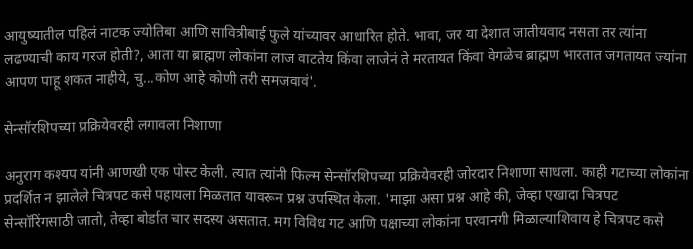आयुष्यातील पहिलं नाटक ज्योतिबा आणि सावित्रीबाई फुले यांच्यावर आधारित होते. भावा, जर या देशात जातीयवाद नसता तर त्यांना लढण्याची काय गरज होती?, आता या ब्राह्मण लोकांना लाज वाटतेय किंवा लाजेनं ते मरतायत किंवा वेगळेच ब्राह्मण भारतात जगतायत ज्यांना आपण पाहू शकत नाहीये, चु...कोण आहे कोणी तरी समजवावं'.

सेन्सॉरशिपच्या प्रक्रियेवरही लगावला निशाणा

अनुराग कश्यप यांनी आणखी एक पोस्ट केली. त्यात त्यांनी फिल्म सेन्सॉरशिपच्या प्रक्रियेवरही जोरदार निशाणा साधला. काही गटाच्या लोकांना प्रदर्शित न झालेले चित्रपट कसे पहायला मिळतात यावरून प्रश्न उपस्थित केला. 'माझा असा प्रश्न आहे की, जेव्हा एखादा चित्रपट सेन्सॉरिंगसाठी जातो, तेव्हा बोर्डात चार सदस्य असतात. मग विविध गट आणि पक्षाच्या लोकांना परवानगी मिळाल्याशिवाय हे चित्रपट कसे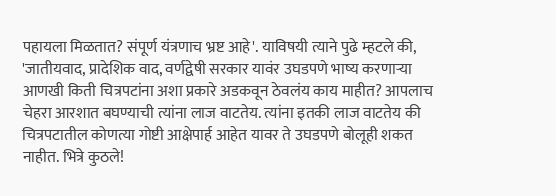पहायला मिळतात? संपूर्ण यंत्रणाच भ्रष्ट आहे'. याविषयी त्याने पुढे म्हटले की, 'जातीयवाद, प्रादेशिक वाद, वर्णद्वेषी सरकार यावंर उघडपणे भाष्य करणाऱ्या आणखी किती चित्रपटांना अशा प्रकारे अडकवून ठेवलंय काय माहीत? आपलाच चेहरा आरशात बघण्याची त्यांना लाज वाटतेय. त्यांना इतकी लाज वाटतेय की चित्रपटातील कोणत्या गोष्टी आक्षेपार्ह आहेत यावर ते उघडपणे बोलूही शकत नाहीत. भित्रे कुठले!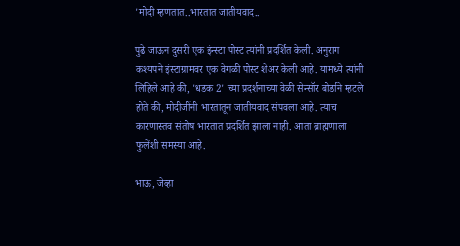'मोदी म्हणतात..भारतात जातीयवाद..

पुढे जाऊन दुसरी एक इंन्स्टा पोस्ट त्यांनी प्रदर्शित केली. अनुराग कश्यपने इंस्टाग्रामवर एक वेगळी पोस्ट शेअर केली आहे. यामध्ये त्यांनी लिहिले आहे की, 'धडक 2' च्या प्रदर्शनाच्या वेळी सेन्सॉर बोर्डाने म्हटले होते की, मोदीजींनी भारतातून जातीयवाद संपवला आहे. त्याच कारणास्तव संतोष भारतात प्रदर्शित झाला नाही. आता ब्राह्मणाला फुलेंशी समस्या आहे.

भाऊ, जेव्हा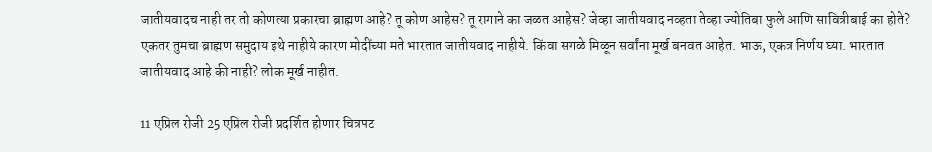जातीयवादच नाही तर तो कोणत्या प्रकारचा ब्राह्मण आहे? तू कोण आहेस? तू रागाने का जळत आहेस? जेव्हा जातीयवाद नव्हता तेव्हा ज्योतिबा फुले आणि सावित्रीबाई का होते? एकतर तुमचा ब्राह्मण समुदाय इथे नाहीये कारण मोदींच्या मते भारतात जातीयवाद नाहीये. किंवा सगळे मिळून सर्वांना मूर्ख बनवत आहेत. भाऊ, एकत्र निर्णय घ्या. भारतात जातीयवाद आहे की नाही? लोक मूर्ख नाहीत.

11 एप्रिल रोजी 25 एप्रिल रोजी प्रदर्शित होणार चित्रपट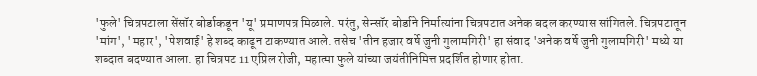'फुले' चित्रपटाला सेंसॉर बोर्डाकडून 'यू' प्रमाणपत्र मिळाले. परंतु, सेन्सॉर बोर्डाने निर्मात्यांना चित्रपटात अनेक बदल करण्यास सांगितले. चित्रपटातून 'मांग', 'महार', 'पेशवाई' हे शब्द काढून टाकण्यात आले. तसेच 'तीन हजार वर्षे जुनी गुलामगिरी' हा संवाद 'अनेक वर्षे जुनी गुलामगिरी' मध्ये या शब्दात बदण्यात आला. हा चित्रपट 11 एप्रिल रोजी, महात्मा फुले यांच्या जयंतीनिमित्त प्रदर्शित होणार होता.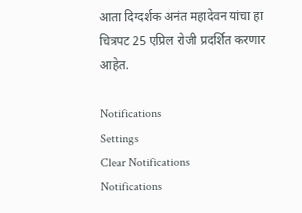आता दिग्दर्शक अनंत महादेवन यांचा हा चित्रपट 25 एप्रिल रोजी प्रदर्शित करणार आहेत.

Notifications
Settings
Clear Notifications
Notifications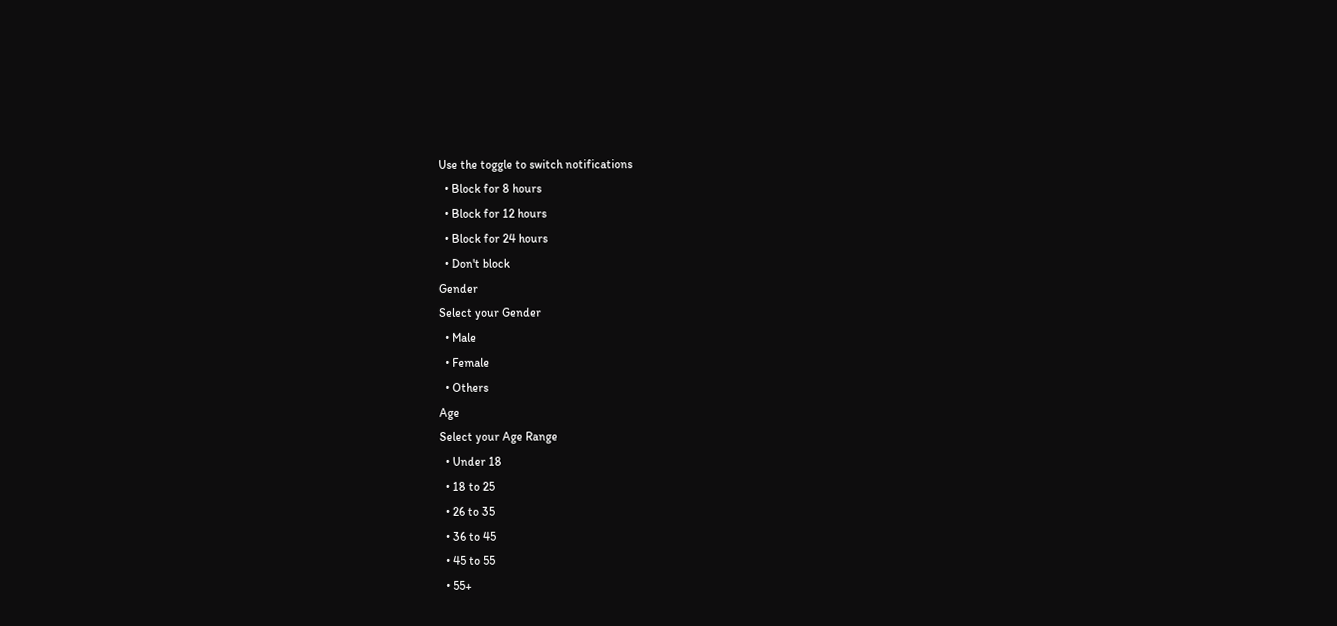Use the toggle to switch notifications
  • Block for 8 hours
  • Block for 12 hours
  • Block for 24 hours
  • Don't block
Gender
Select your Gender
  • Male
  • Female
  • Others
Age
Select your Age Range
  • Under 18
  • 18 to 25
  • 26 to 35
  • 36 to 45
  • 45 to 55
  • 55+